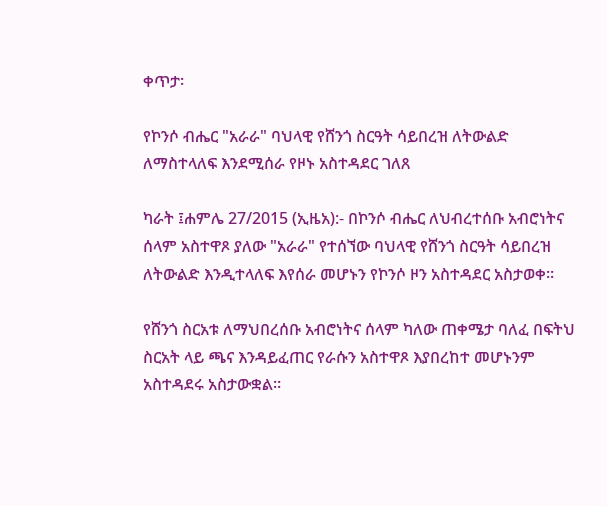ቀጥታ፡

የኮንሶ ብሔር "አራራ" ባህላዊ የሸንጎ ስርዓት ሳይበረዝ ለትውልድ ለማስተላለፍ እንደሚሰራ የዞኑ አስተዳደር ገለጸ

ካራት ፤ሐምሌ 27/2015 (ኢዜአ):- በኮንሶ ብሔር ለህብረተሰቡ አብሮነትና ሰላም አስተዋጾ ያለው "አራራ" የተሰኘው ባህላዊ የሸንጎ ስርዓት ሳይበረዝ ለትውልድ እንዲተላለፍ እየሰራ መሆኑን የኮንሶ ዞን አስተዳደር አስታወቀ።

የሸንጎ ስርአቱ ለማህበረሰቡ አብሮነትና ሰላም ካለው ጠቀሜታ ባለፈ በፍትህ ስርአት ላይ ጫና እንዳይፈጠር የራሱን አስተዋጾ እያበረከተ መሆኑንም አስተዳደሩ አስታውቋል።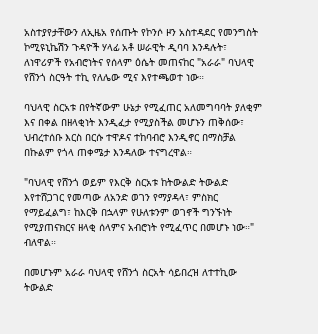አስተያየታቸውን ለኢዜአ የሰጡት የኮንሶ ዞን አስተዳደር የመንግስት ኮሚዩኒኬሽን ጉዳዮች ሃላፊ አቶ ሠራዊት ዲባባ እንዳሉት፣ ለነዋሪዎች የአብሮነትና የሰላም ዕሴት መጠናከር "አራራ" ባህላዊ የሸንጎ ስርዓት ተኪ የለሌው ሚና እየተጫወተ ነው።

ባህላዊ ስርአቱ በየትኛውም ሁኔታ የሚፈጠር አለመግባባት ያለቂም እና በቀል በዘላቂነት እንዲፈታ የሚያስችል መሆኑን ጠቅሰው፣ ህብረተሰቡ እርስ በርሱ ተዋዶና ተከባብሮ እንዲኖር በማስቻል በኩልም የጎላ ጠቀሜታ እንዳለው ተናግረዋል።

"ባህላዊ የሸንጎ ወይም የእርቅ ስርአቱ ከትውልድ ትውልድ እየተሸጋገር የመጣው ለአንድ ወገን የማያዳላ፣ ምስክር የማይፈልግ፣ ከእርቅ በኋላም የሁለቱንም ወገኖች ግንኙነት የሚያጠናክርና ዘላቂ ሰላምና አብሮነት የሚፈጥር በመሆኑ ነው።" ብለዋል።

በመሆኑም አራራ ባህላዊ የሸንጎ ስርአት ሳይበረዝ ለተተኪው ትውልድ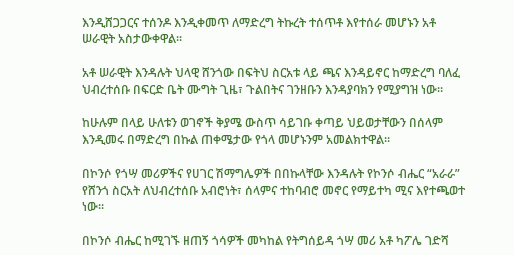እንዲሸጋጋርና ተሰንዶ እንዲቀመጥ ለማድረግ ትኩረት ተሰጥቶ እየተሰራ መሆኑን አቶ ሠራዊት አስታውቀዋል።

አቶ ሠራዊት እንዳሉት ህላዊ ሸንጎው በፍትህ ስርአቱ ላይ ጫና እንዳይኖር ከማድረግ ባለፈ ህብረተሰቡ በፍርድ ቤት ሙግት ጊዜ፣ ጉልበትና ገንዘቡን እንዳያባክን የሚያግዝ ነው።

ከሁሉም በላይ ሁለቱን ወገኖች ቅያሜ ውስጥ ሳይገቡ ቀጣይ ህይወታቸውን በሰላም እንዲመሩ በማድረግ በኩል ጠቀሜታው የጎላ መሆኑንም አመልክተዋል።

በኮንሶ የጎሣ መሪዎችና የሀገር ሽማግሌዎች በበኩላቸው እንዳሉት የኮንሶ ብሔር “አራራ” የሸንጎ ስርአት ለህብረተሰቡ አብሮነት፣ ሰላምና ተከባብሮ መኖር የማይተካ ሚና እየተጫወተ ነው።

በኮንሶ ብሔር ከሚገኙ ዘጠኝ ጎሳዎች መካከል የትግሰይዳ ጎሣ መሪ አቶ ካፖሌ ገድሻ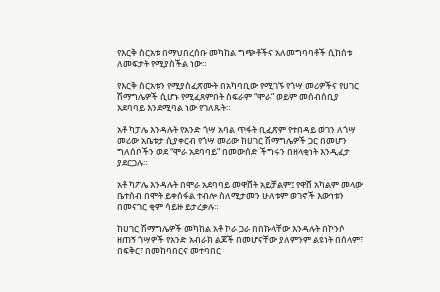የእርቅ ስርአቱ በማህበረሰቡ መካከል ግጭቶችና አለመግባባቶች ሲከሰቱ ለመፍታት የሚያስችል ነው።

የእርቅ ስርአቱን የሚያስፈጽሙት በአካባቢው የሚገኙ የጎሣ መሪዎችና የሀገር ሽማግሌዎች ሲሆኑ የሚፈጸምበት ስፍራም “ሞራ” ወይም መሰብሰቢያ አደባባይ እንደሚባል ነው የገለጹት።

አቶ ካፓሌ እንዳሉት የአንድ ጎሣ አባል ጥፋት ቢፈጽም የተበዳይ ወገን ለጎሣ መሪው አቤቱታ ሲያቀርብ የጎሣ መሪው ከሀገር ሽማግሌዎች ጋር በመሆን ግለሰቦችን ወደ “ሞራ አደባባይ” በመውሰድ ችግሩን በዘላቂነት እንዲፈታ ያደርጋሉ።

አቶ ካፖሌ እንዳሉት በሞራ አደባባይ መዋሸት አይቻልም፤ የዋሸ አካልም መላው ቤተሰብ በሞት ይቀሰፋል ተብሎ ስለሚታመን ሁለቱም ወገኖች እውነቱን በመናገር ቂም ሳይዙ ይታረቃሉ።

ከሀገር ሽማግሌዎች መካከል አቶ ኮራ ጋራ በበኩላቸው እንዳሉት በኮንሶ ዘጠኝ ጎሣዎች የአንድ አብራክ ልጆች በመሆናቸው ያለምንም ልዩነት በሰላም፣ በፍቅር፣ በመከባበርና መተባበር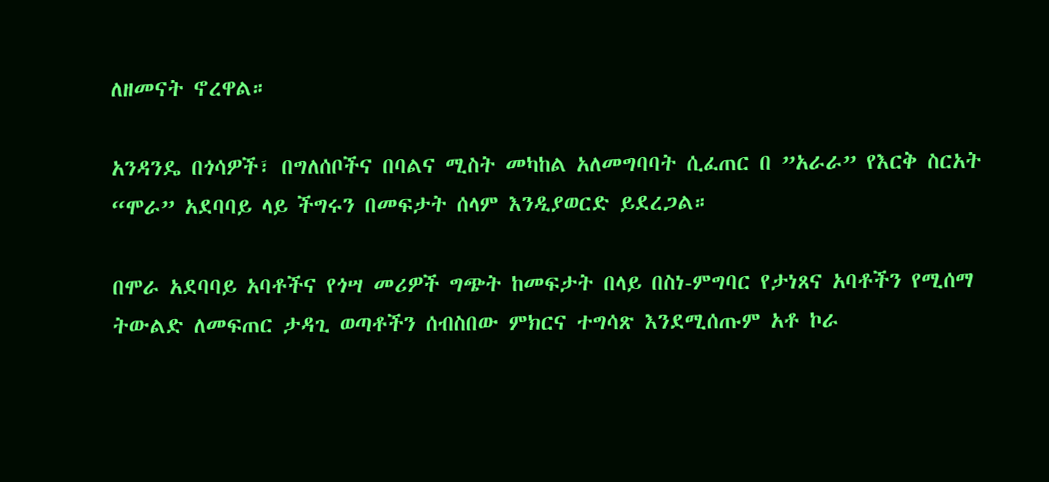ለዘመናት ኖረዋል።

አንዳንዴ በጎሳዎች፣ በግለሰቦችና በባልና ሚስት መካከል አለመግባባት ሲፈጠር በ ”አራራ” የእርቅ ስርአት “ሞራ” አደባባይ ላይ ችግሩን በመፍታት ሰላም እንዲያወርድ ይደረጋል።

በሞራ አደባባይ አባቶችና የጎሣ መሪዎች ግጭት ከመፍታት በላይ በስነ-ምግባር የታነጸና አባቶችን የሚሰማ ትውልድ ለመፍጠር ታዳጊ ወጣቶችን ሰብስበው ምክርና ተግሳጽ እንደሚሰጡም አቶ ኮራ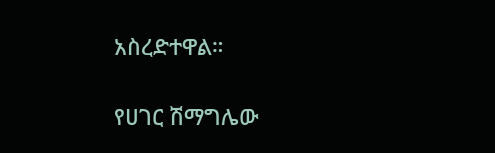አስረድተዋል።

የሀገር ሽማግሌው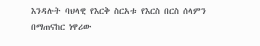እንዳሉት ባህላዊ የእርቅ ስርአቱ የእርስ በርስ ሰላምን በማጠናከር ነዋሪው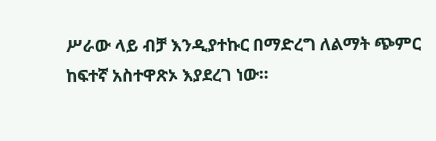ሥራው ላይ ብቻ እንዲያተኩር በማድረግ ለልማት ጭምር ከፍተኛ አስተዋጽኦ እያደረገ ነው።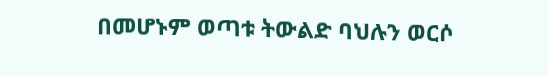በመሆኑም ወጣቱ ትውልድ ባህሉን ወርሶ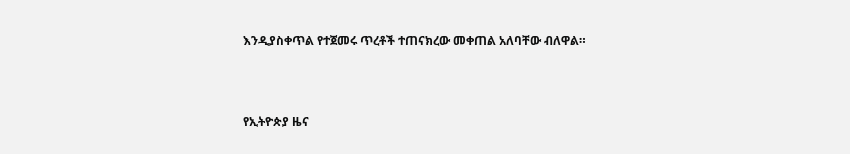እንዲያስቀጥል የተጀመሩ ጥረቶች ተጠናክረው መቀጠል አለባቸው ብለዋል።



የኢትዮጵያ ዜና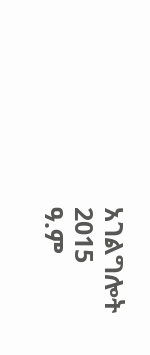አገልግሎት
2015
ዓ.ም